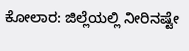ಕೋಲಾರ: ಜಿಲ್ಲೆಯಲ್ಲಿ ನೀರಿನಷ್ಟೇ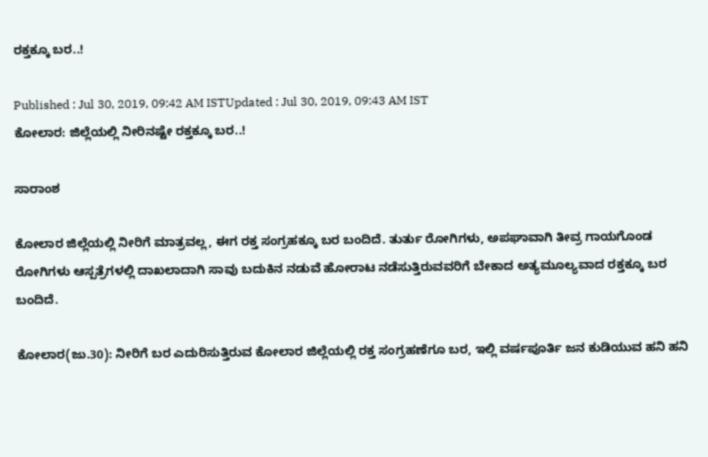ರಕ್ತಕ್ಕೂ ಬರ..!

Published : Jul 30, 2019, 09:42 AM ISTUpdated : Jul 30, 2019, 09:43 AM IST
ಕೋಲಾರ: ಜಿಲ್ಲೆಯಲ್ಲಿ ನೀರಿನಷ್ಟೇ ರಕ್ತಕ್ಕೂ ಬರ..!

ಸಾರಾಂಶ

ಕೋಲಾರ ಜಿಲ್ಲೆಯಲ್ಲಿ ನೀರಿಗೆ ಮಾತ್ರವಲ್ಲ, ಈಗ ರಕ್ತ ಸಂಗ್ರಹಕ್ಕೂ ಬರ ಬಂದಿದೆ. ತುರ್ತು ರೋಗಿಗಳು, ಅಪಘಾವಾಗಿ ತೀವ್ರ ಗಾಯಗೊಂಡ ರೋಗಿಗಳು ಆಸ್ಪತ್ರೆಗಳಲ್ಲಿ ದಾಖಲಾದಾಗಿ ಸಾವು ಬದುಕಿನ ನಡುವೆ ಹೋರಾಟ ನಡೆಸುತ್ತಿರುವವರಿಗೆ ಬೇಕಾದ ಅತ್ಯಮೂಲ್ಯವಾದ ರಕ್ತಕ್ಕೂ ಬರ ಬಂದಿದೆ.

ಕೋಲಾರ(ಜು.30): ನೀರಿಗೆ ಬರ ಎದುರಿಸುತ್ತಿರುವ ಕೋಲಾರ ಜಿಲ್ಲೆಯಲ್ಲಿ ರಕ್ತ ಸಂಗ್ರಹಣೆಗೂ ಬರ, ಇಲ್ಲಿ ವರ್ಷಪೂರ್ತಿ ಜನ ಕುಡಿಯುವ ಹನಿ ಹನಿ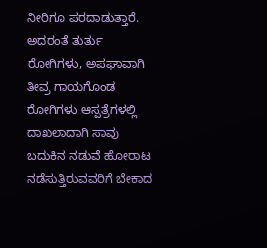ನೀರಿಗೂ ಪರದಾಡುತ್ತಾರೆ. ಅದರಂತೆ ತುರ್ತು ರೋಗಿಗಳು, ಅಪಘಾವಾಗಿ ತೀವ್ರ ಗಾಯಗೊಂಡ ರೋಗಿಗಳು ಆಸ್ಪತ್ರೆಗಳಲ್ಲಿ ದಾಖಲಾದಾಗಿ ಸಾವು ಬದುಕಿನ ನಡುವೆ ಹೋರಾಟ ನಡೆಸುತ್ತಿರುವವರಿಗೆ ಬೇಕಾದ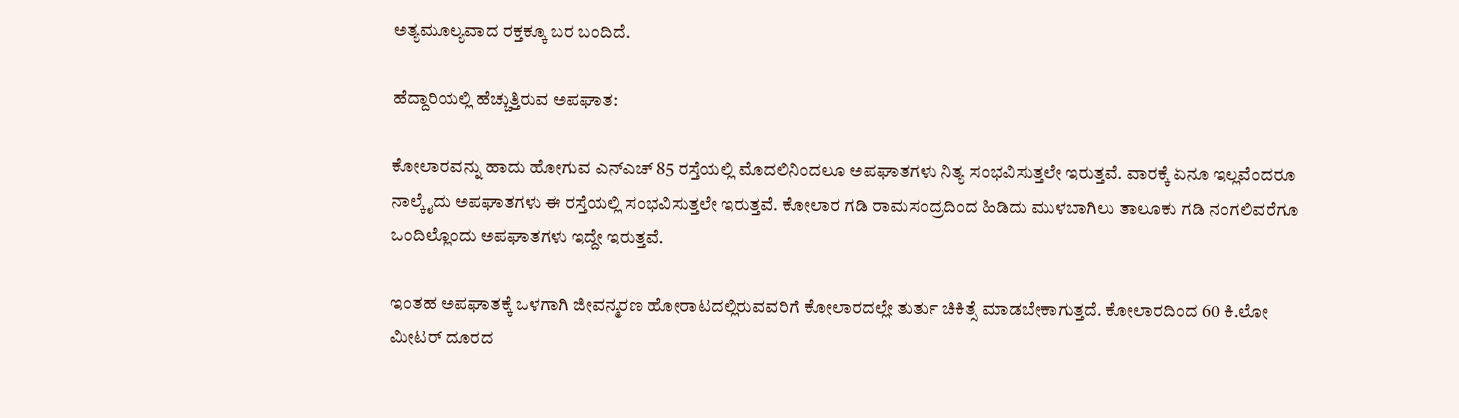ಅತ್ಯಮೂಲ್ಯವಾದ ರಕ್ತಕ್ಕೂ ಬರ ಬಂದಿದೆ.

ಹೆದ್ದಾರಿಯಲ್ಲಿ ಹೆಚ್ಚುತ್ತಿರುವ ಅಪಘಾತ:

ಕೋಲಾರವನ್ನು ಹಾದು ಹೋಗುವ ಎನ್‌ಎಚ್‌ 85 ರಸ್ತೆಯಲ್ಲಿ ಮೊದಲಿನಿಂದಲೂ ಅಪಘಾತಗಳು ನಿತ್ಯ ಸಂಭವಿಸುತ್ತಲೇ ಇರುತ್ತವೆ. ವಾರಕ್ಕೆ ಏನೂ ಇಲ್ಲವೆಂದರೂ ನಾಲ್ಕೈದು ಅಪಘಾತಗಳು ಈ ರಸ್ತೆಯಲ್ಲಿ ಸಂಭವಿಸುತ್ತಲೇ ಇರುತ್ತವೆ. ಕೋಲಾರ ಗಡಿ ರಾಮಸಂದ್ರದಿಂದ ಹಿಡಿದು ಮುಳಬಾಗಿಲು ತಾಲೂಕು ಗಡಿ ನಂಗಲಿವರೆಗೂ ಒಂದಿಲ್ಲೊಂದು ಅಪಘಾತಗಳು ಇದ್ದೇ ಇರುತ್ತವೆ.

ಇಂತಹ ಅಪಘಾತಕ್ಕೆ ಒಳಗಾಗಿ ಜೀವನ್ಮರಣ ಹೋರಾಟದಲ್ಲಿರುವವರಿಗೆ ಕೋಲಾರದಲ್ಲೇ ತುರ್ತು ಚಿಕಿತ್ಸೆ ಮಾಡಬೇಕಾಗುತ್ತದೆ. ಕೋಲಾರದಿಂದ 60 ಕಿ.ಲೋ ಮೀಟರ್‌ ದೂರದ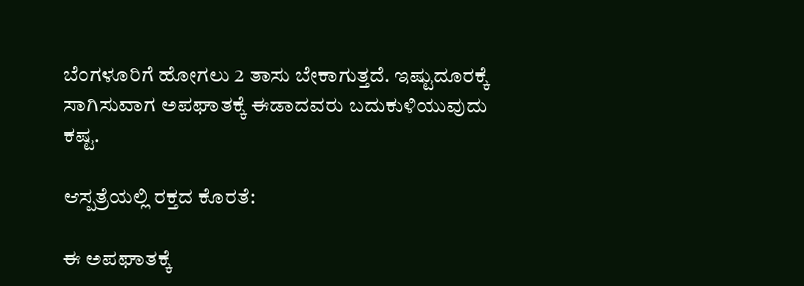ಬೆಂಗಳೂರಿಗೆ ಹೋಗಲು 2 ತಾಸು ಬೇಕಾಗುತ್ತದೆ. ಇಷ್ಟುದೂರಕ್ಕೆ ಸಾಗಿಸುವಾಗ ಅಪಘಾತಕ್ಕೆ ಈಡಾದವರು ಬದುಕುಳಿಯುವುದು ಕಷ್ಟ.

ಆಸ್ಪತ್ರೆಯಲ್ಲಿ ರಕ್ತದ ಕೊರತೆ:

ಈ ಅಪಘಾತಕ್ಕೆ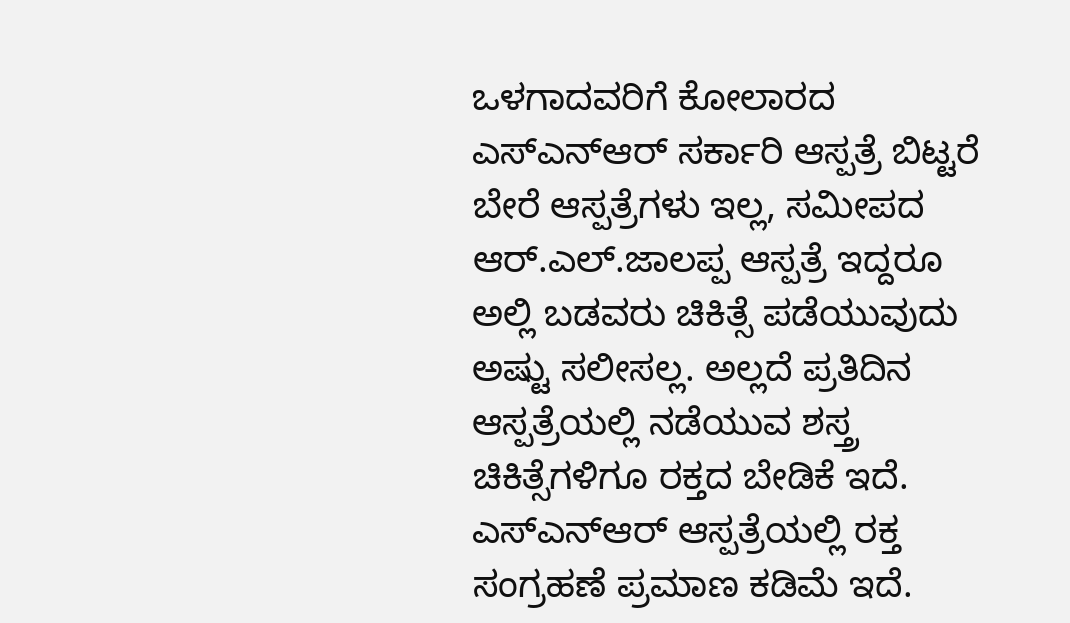ಒಳಗಾದವರಿಗೆ ಕೋಲಾರದ ಎಸ್‌ಎನ್‌ಆರ್‌ ಸರ್ಕಾರಿ ಆಸ್ಪತ್ರೆ ಬಿಟ್ಟರೆ ಬೇರೆ ಆಸ್ಪತ್ರೆಗಳು ಇಲ್ಲ, ಸಮೀಪದ ಆರ್‌.ಎಲ್‌.ಜಾಲಪ್ಪ ಆಸ್ಪತ್ರೆ ಇದ್ದರೂ ಅಲ್ಲಿ ಬಡವರು ಚಿಕಿತ್ಸೆ ಪಡೆಯುವುದು ಅಷ್ಟು ಸಲೀಸಲ್ಲ. ಅಲ್ಲದೆ ಪ್ರತಿದಿನ ಆಸ್ಪತ್ರೆಯಲ್ಲಿ ನಡೆಯುವ ಶಸ್ತ್ರ ಚಿಕಿತ್ಸೆಗಳಿಗೂ ರಕ್ತದ ಬೇಡಿಕೆ ಇದೆ. ಎಸ್‌ಎನ್‌ಆರ್‌ ಆಸ್ಪತ್ರೆಯಲ್ಲಿ ರಕ್ತ ಸಂಗ್ರಹಣೆ ಪ್ರಮಾಣ ಕಡಿಮೆ ಇದೆ.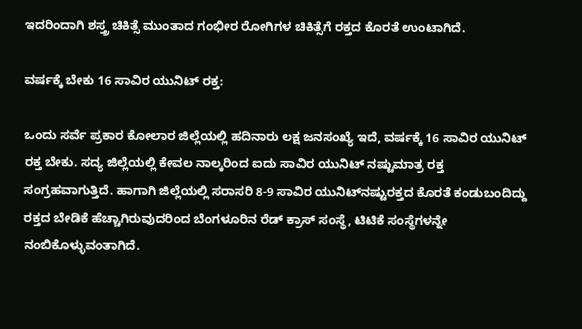ಇದರಿಂದಾಗಿ ಶಸ್ತ್ರ ಚಿಕಿತ್ಸೆ ಮುಂತಾದ ಗಂಭೀರ ರೋಗಿಗಳ ಚಿಕಿತ್ಸೆಗೆ ರಕ್ತದ ಕೊರತೆ ಉಂಟಾಗಿದೆ.

ವರ್ಷಕ್ಕೆ ಬೇಕು 16 ಸಾವಿರ ಯುನಿಟ್‌ ರಕ್ತ:

ಒಂದು ಸರ್ವೆ ಪ್ರಕಾರ ಕೋಲಾರ ಜಿಲ್ಲೆಯಲ್ಲಿ ಹದಿನಾರು ಲಕ್ಷ ಜನಸಂಖ್ಯೆ ಇದೆ, ವರ್ಷಕ್ಕೆ 16 ಸಾವಿರ ಯುನಿಟ್‌ ರಕ್ತ ಬೇಕು. ಸದ್ಯ ಜಿಲ್ಲೆಯಲ್ಲಿ ಕೇವಲ ನಾಲ್ಕರಿಂದ ಐದು ಸಾವಿರ ಯುನಿಟ್‌ ನಷ್ಟುಮಾತ್ರ ರಕ್ತ ಸಂಗ್ರಹವಾಗುತ್ತಿದೆ. ಹಾಗಾಗಿ ಜಿಲ್ಲೆಯಲ್ಲಿ ಸರಾಸರಿ 8-9 ಸಾವಿರ ಯುನಿಟ್‌ನಷ್ಟುರಕ್ತದ ಕೊರತೆ ಕಂಡುಬಂದಿದ್ದು ರಕ್ತದ ಬೇಡಿಕೆ ಹೆಚ್ಚಾಗಿರುವುದರಿಂದ ಬೆಂಗಳೂರಿನ ರೆಡ್‌ ಕ್ರಾಸ್‌ ಸಂಸ್ಥೆ, ಟಿಟಿಕೆ ಸಂಸ್ಥೆಗಳನ್ನೇ ನಂಬಿಕೊಳ್ಳುವಂತಾಗಿದೆ.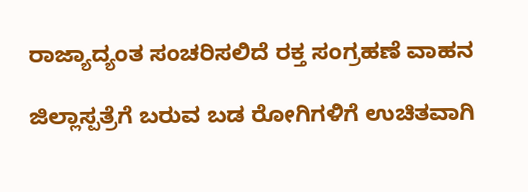ರಾಜ್ಯಾದ್ಯಂತ ಸಂಚರಿಸಲಿದೆ ರಕ್ತ ಸಂಗ್ರಹಣೆ ವಾಹನ

ಜಿಲ್ಲಾಸ್ಪತ್ರೆಗೆ ಬರುವ ಬಡ ರೋಗಿಗಳಿಗೆ ಉಚಿತವಾಗಿ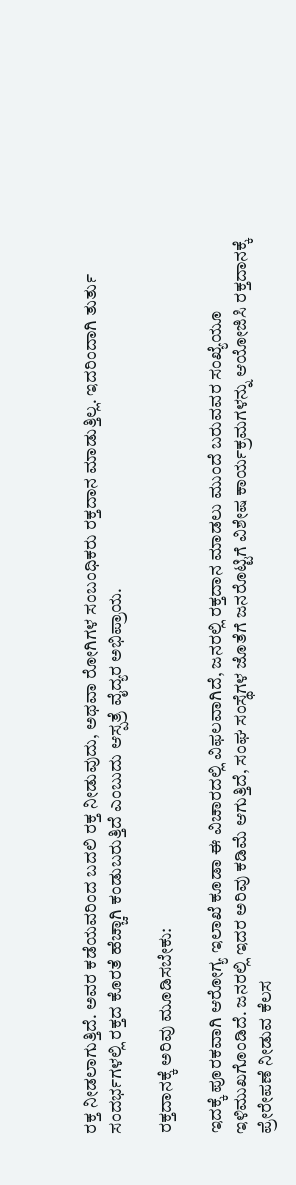ರಕ್ತ ನೀಡಲಾಗುತ್ತಿದೆ. ಅವರ ಕಡೆಯವರಿಂದ ಬದಲಿ ರಕ್ತ ನೀಡುವುದು, ಅಥವಾ ರೋಗಿಗಳ ಸಂಬಂಧಿಕರು ರಕ್ತದಾನ ಮಾಡುತ್ತಿಲ್ಲ. ಇದರಿಂದಾಗಿ ತುರ್ತು ಸಂದರ್ಭಗಳಲ್ಲಿ ರಕ್ತದ ಕೊರತೆ ಹೆಚ್ಚಾಗಿ ಕಂಡುಬರುತ್ತಿದೆ ಎಂಬುದು ಆಸ್ಪತ್ರೆ ವೈದ್ಯರ ಅಭಿಪ್ರಾಯ.

ರಕ್ತದಾನಕ್ಕೆ ಅರಿವು ಮೂಡಿಸಬೇಕು:

ಇದಕ್ಕೆ ಪೂರಕವಾಗಿ ಆರೋಗ್ಯ ಇಲಾಖೆ ಕೂಡಾ ಈ ವಿಚಾರದಲ್ಲಿ ವಿಫಲವಾಗಿದೆ, ಜನರಲ್ಲಿ ರಕ್ತದಾನ ಮಾಡಲು ಮುಂದೆ ಬರುವವರ ಸಂಖ್ಯೆಯೂ ಇಳಿಮುಖಗೊಂಡಿದೆ. ಜನರಲ್ಲಿ ಇದರ ಅರಿವು ಕಡಿಮೆ ಆಗುತ್ತಿದೆ, ಸಂಘ ಸಂಸ್ಥೆಗಳ ಜೊತೆಗೆ ಜನರೊಟ್ಟಿಗೆ ವಿಶೇಷ ಕಾರ್ಯಕ್ರಮಗಳನ್ನು ಆಯೋಜಿಸಿ ರಕ್ತದಾನಕ್ಕೆ ಪ್ರೇರೇಪಣೆ ನೀಡುವ ಕೆಲಸ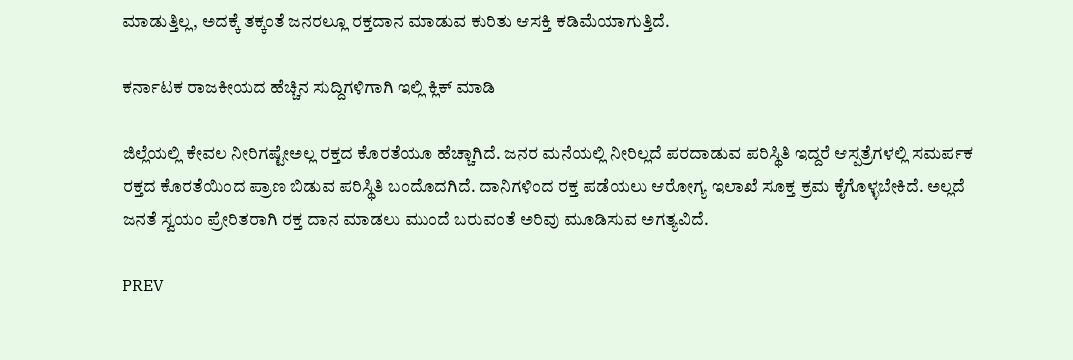ಮಾಡುತ್ತಿಲ್ಲ, ಅದಕ್ಕೆ ತಕ್ಕಂತೆ ಜನರಲ್ಲೂ ರಕ್ತದಾನ ಮಾಡುವ ಕುರಿತು ಆಸಕ್ತಿ ಕಡಿಮೆಯಾಗುತ್ತಿದೆ.

ಕರ್ನಾಟಕ ರಾಜಕೀಯದ ಹೆಚ್ಚಿನ ಸುದ್ದಿಗಳಿಗಾಗಿ ಇಲ್ಲಿ ಕ್ಲಿಕ್ ಮಾಡಿ

ಜಿಲ್ಲೆಯಲ್ಲಿ ಕೇವಲ ನೀರಿಗಷ್ಟೇಅಲ್ಲ ರಕ್ತದ ಕೊರತೆಯೂ ಹೆಚ್ಚಾಗಿದೆ. ಜನರ ಮನೆಯಲ್ಲಿ ನೀರಿಲ್ಲದೆ ಪರದಾಡುವ ಪರಿಸ್ಥಿತಿ ಇದ್ದರೆ ಆಸ್ಪತ್ರೆಗಳಲ್ಲಿ ಸಮರ್ಪಕ ರಕ್ತದ ಕೊರತೆಯಿಂದ ಪ್ರಾಣ ಬಿಡುವ ಪರಿಸ್ಥಿತಿ ಬಂದೊದಗಿದೆ. ದಾನಿಗಳಿಂದ ರಕ್ತ ಪಡೆಯಲು ಆರೋಗ್ಯ ಇಲಾಖೆ ಸೂಕ್ತ ಕ್ರಮ ಕೈಗೊಳ್ಳಬೇಕಿದೆ. ಅಲ್ಲದೆ ಜನತೆ ಸ್ವಯಂ ಪ್ರೇರಿತರಾಗಿ ರಕ್ತ ದಾನ ಮಾಡಲು ಮುಂದೆ ಬರುವಂತೆ ಅರಿವು ಮೂಡಿಸುವ ಅಗತ್ಯವಿದೆ.

PREV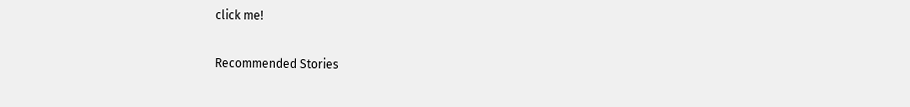click me!

Recommended Stories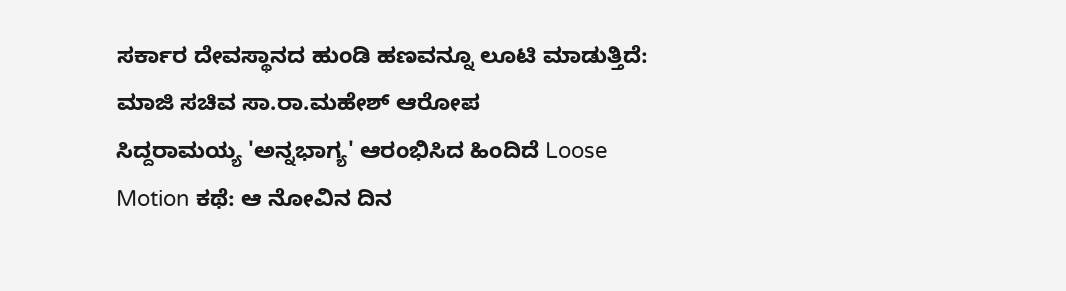ಸರ್ಕಾರ ದೇವಸ್ಥಾನದ ಹುಂಡಿ ಹಣವನ್ನೂ ಲೂಟಿ ಮಾಡುತ್ತಿದೆ: ಮಾಜಿ ಸಚಿವ ಸಾ.ರಾ.ಮಹೇಶ್ ಆರೋಪ
ಸಿದ್ದರಾಮಯ್ಯ 'ಅನ್ನಭಾಗ್ಯ' ಆರಂಭಿಸಿದ ಹಿಂದಿದೆ Loose Motion ಕಥೆ: ಆ ನೋವಿನ ದಿನ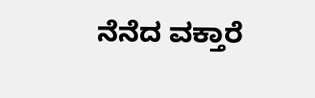ನೆನೆದ ವಕ್ತಾರೆ